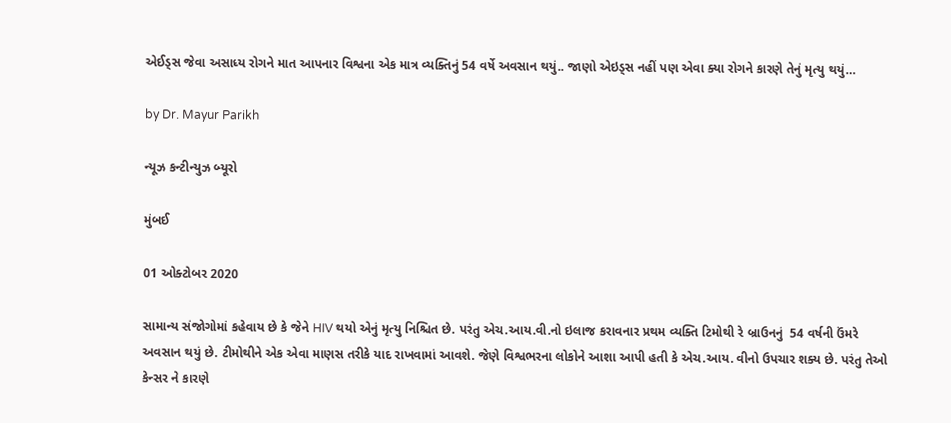એઈડ્સ જેવા અસાધ્ય રોગને માત આપનાર વિશ્વના એક માત્ર વ્યક્તિનું 54 વર્ષે અવસાન થયું.. જાણો એઇડ્સ નહીં પણ એવા ક્યા રોગને કારણે તેનું મૃત્યુ થયું…

by Dr. Mayur Parikh

ન્યૂઝ કન્ટીન્યુઝ બ્યૂરો

મુંબઈ

01 ઓક્ટોબર 2020

સામાન્ય સંજોગોમાં કહેવાય છે કે જેને HIV થયો એનું મૃત્યુ નિશ્ચિત છે. પરંતુ એચ.આય.વી.નો ઇલાજ કરાવનાર પ્રથમ વ્યક્તિ ટિમોથી રે બ્રાઉનનું  54 વર્ષની ઉંમરે અવસાન થયું છે. ટીમોથીને એક એવા માણસ તરીકે યાદ રાખવામાં આવશે. જેણે વિશ્વભરના લોકોને આશા આપી હતી કે એચ.આય. વીનો ઉપચાર શક્ય છે. પરંતુ તેઓ કેન્સર ને કારણે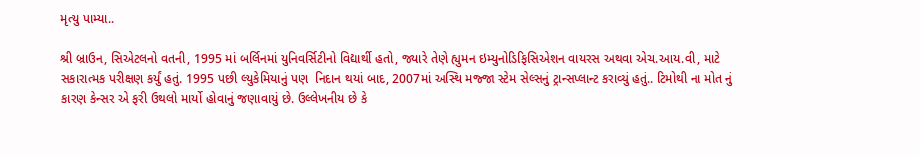મૃત્યુ પામ્યા..

શ્રી બ્રાઉન, સિએટલનો વતની, 1995 માં બર્લિનમાં યુનિવર્સિટીનો વિદ્યાર્થી હતો, જ્યારે તેણે હ્યુમન ઇમ્યુનોડિફિસિએશન વાયરસ અથવા એચ.આય.વી, માટે સકારાત્મક પરીક્ષણ કર્યું હતું. 1995 પછી લ્યુકેમિયાનું પણ  નિદાન થયાં બાદ, 2007માં અસ્થિ મજ્જા સ્ટેમ સેલ્સનું ટ્રાન્સપ્લાન્ટ કરાવ્યું હતું.. ટિમોથી ના મોત નું કારણ કેન્સર એ ફરી ઉથલો માર્યો હોવાનું જણાવાયું છે. ઉલ્લેખનીય છે કે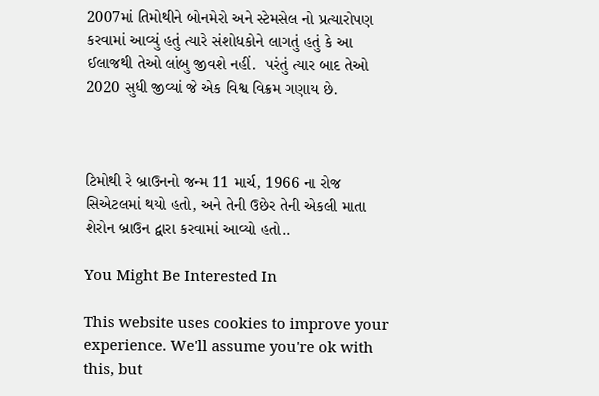2007માં તિમોથીને બોનમેરો અને સ્ટેમસેલ નો પ્રત્યારોપણ કરવામાં આવ્યું હતું ત્યારે સંશોધકોને લાગતું હતું કે આ ઈલાજથી તેઓ લાંબુ જીવશે નહીં.  પરંતું ત્યાર બાદ તેઓ 2020 સુધી જીવ્યાં જે એક વિશ્વ વિક્રમ ગણાય છે.



ટિમોથી રે બ્રાઉનનો જન્મ 11 માર્ચ, 1966 ના રોજ સિએટલમાં થયો હતો, અને તેની ઉછેર તેની એકલી માતા શેરોન બ્રાઉન દ્વારા કરવામાં આવ્યો હતો..

You Might Be Interested In

This website uses cookies to improve your experience. We'll assume you're ok with this, but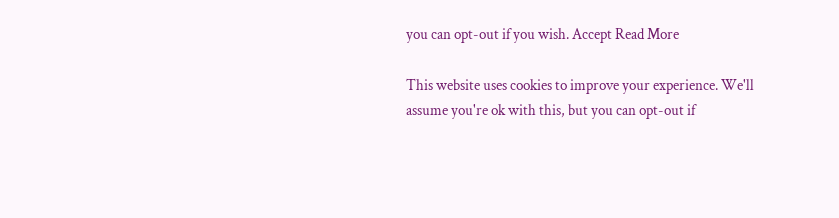you can opt-out if you wish. Accept Read More

This website uses cookies to improve your experience. We'll assume you're ok with this, but you can opt-out if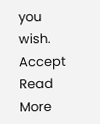you wish. Accept Read More